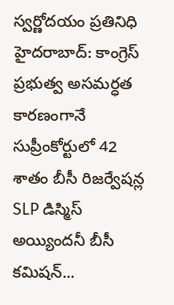స్వర్ణోదయం ప్రతినిధి హైదరాబాద్: కాంగ్రెస్ ప్రభుత్వ అసమర్ధత కారణంగానే సుప్రీంకోర్టులో 42 శాతం బీసీ రిజర్వేషన్ల SLP డిస్మిస్ అయ్యిందనీ బీసీ కమిషన్...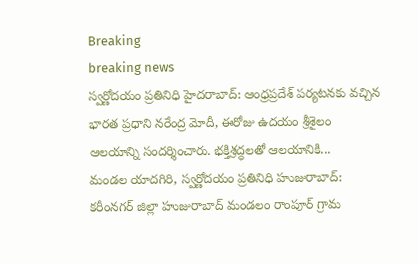Breaking
breaking news
స్వర్ణోదయం ప్రతినిధి హైదరాబాద్: ఆంధ్రప్రదేశ్ పర్యటనకు వచ్చిన భారత ప్రధాని నరేంద్ర మోదీ, ఈరోజు ఉదయం శ్రీశైలం ఆలయాన్ని సందర్శించారు. భక్తిశ్రద్ధలతో ఆలయానికి...
మండల యాదగిరి, స్వర్ణోదయం ప్రతినిధి హుజురాబాద్: కరీంనగర్ జిల్లా హుజురాబాద్ మండలం రాంపూర్ గ్రామ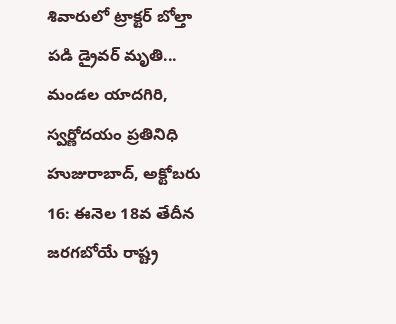శివారులో ట్రాక్టర్ బోల్తా పడి డ్రైవర్ మృతి...
మండల యాదగిరి, స్వర్ణోదయం ప్రతినిధి హుజురాబాద్, అక్టోబరు 16: ఈనెల 18వ తేదీన జరగబోయే రాష్ట్ర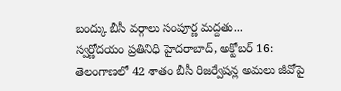బంద్కు బీసీ వర్గాలు సంపూర్ణ మద్దతు...
స్వర్ణోదయం ప్రతినిధి హైదరాబాద్, అక్టోబర్ 16: తెలంగాణలో 42 శాతం బీసీ రిజర్వేషన్ల అమలు జీవోపై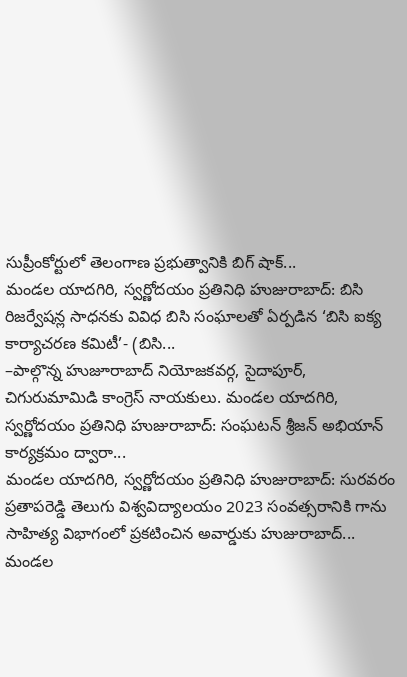సుప్రీంకోర్టులో తెలంగాణ ప్రభుత్వానికి బిగ్ షాక్...
మండల యాదగిరి, స్వర్ణోదయం ప్రతినిధి హుజురాబాద్: బిసి రిజర్వేషన్ల సాధనకు వివిధ బిసి సంఘాలతో ఏర్పడిన ‘బిసి ఐక్య కార్యాచరణ కమిటీ’- (బిసి...
–పాల్గొన్న హుజూరాబాద్ నియోజకవర్గ, సైదాపూర్, చిగురుమామిడి కాంగ్రెస్ నాయకులు. మండల యాదగిరి, స్వర్ణోదయం ప్రతినిధి హుజురాబాద్: సంఘటన్ శ్రీజన్ అభియాన్ కార్యక్రమం ద్వారా...
మండల యాదగిరి, స్వర్ణోదయం ప్రతినిధి హుజురాబాద్: సురవరం ప్రతాపరెడ్డి తెలుగు విశ్వవిద్యాలయం 2023 సంవత్సరానికి గాను సాహిత్య విభాగంలో ప్రకటించిన అవార్డుకు హుజురాబాద్...
మండల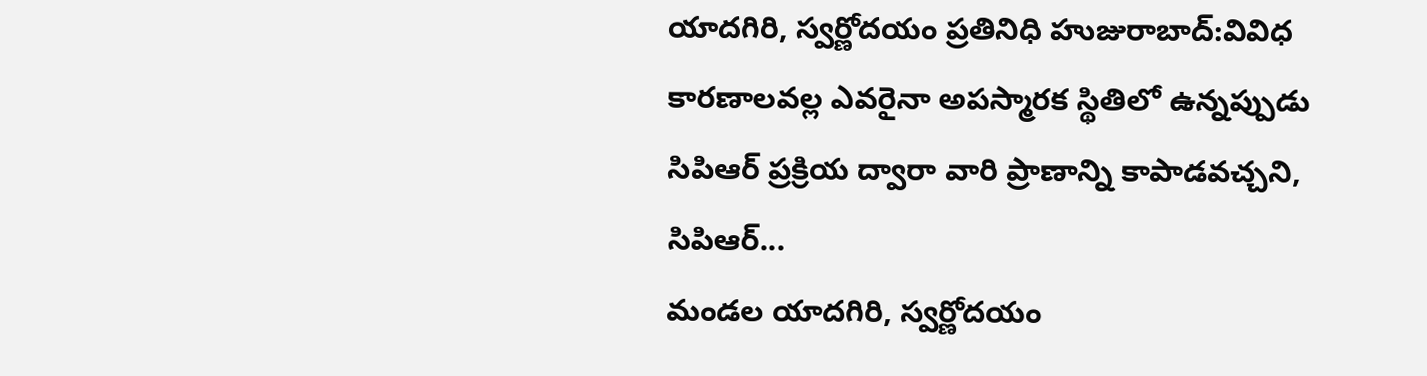యాదగిరి, స్వర్ణోదయం ప్రతినిధి హుజురాబాద్:వివిధ కారణాలవల్ల ఎవరైనా అపస్మారక స్థితిలో ఉన్నప్పుడు సిపిఆర్ ప్రక్రియ ద్వారా వారి ప్రాణాన్ని కాపాడవచ్చని, సిపిఆర్...
మండల యాదగిరి, స్వర్ణోదయం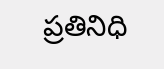ప్రతినిధి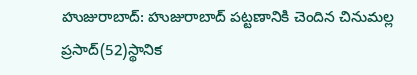హుజురాబాద్: హుజురాబాద్ పట్టణానికి చెందిన చినుమల్ల ప్రసాద్(52)స్థానిక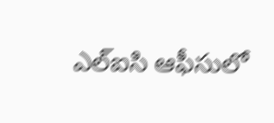ఎల్ఐసి ఆఫీసులో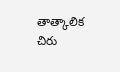తాత్కాలిక చిరు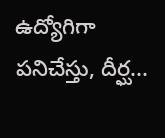ఉద్యోగిగా పనిచేస్తు, దీర్ఘ...